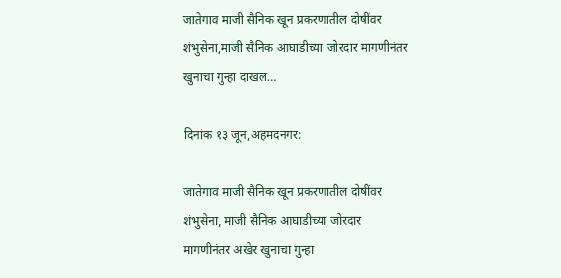जातेगाव माजी सैनिक खून प्रकरणातील दोषींवर शंभुसेना,माजी सैनिक आघाडीच्या जोरदार मागणीनंतर खुनाचा गुन्हा दाखल…

दिनांक १३ जून,अहमदनगर:

जातेगाव माजी सैनिक खून प्रकरणातील दोषींवर शंभुसेना, माजी सैनिक आघाडीच्या जोरदार मागणीनंतर अखेर खुनाचा गुन्हा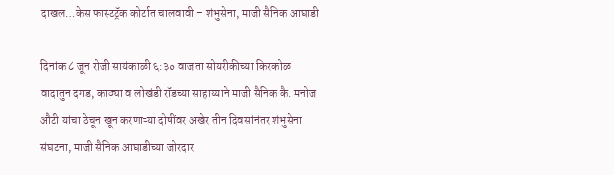दाखल…केस फास्टट्रॅक कोर्टात चालवावी – शंभुसेना, माजी सैनिक आघाडी

दिनांक ८ जून रोजी सायंकाळी ६:३० वाजता सोयरीकीच्या किरकोळ वादातुन दगड, काठ्या व लोखंडी रॉडच्या साहाय्याने माजी सैनिक कै. मनोज औटी यांचा ठेचून खून करणाऱ्या दोषींवर अखेर तीन दिवसांनंतर शंभुसेना संघटना, माजी सैनिक आघाडीच्या जोरदार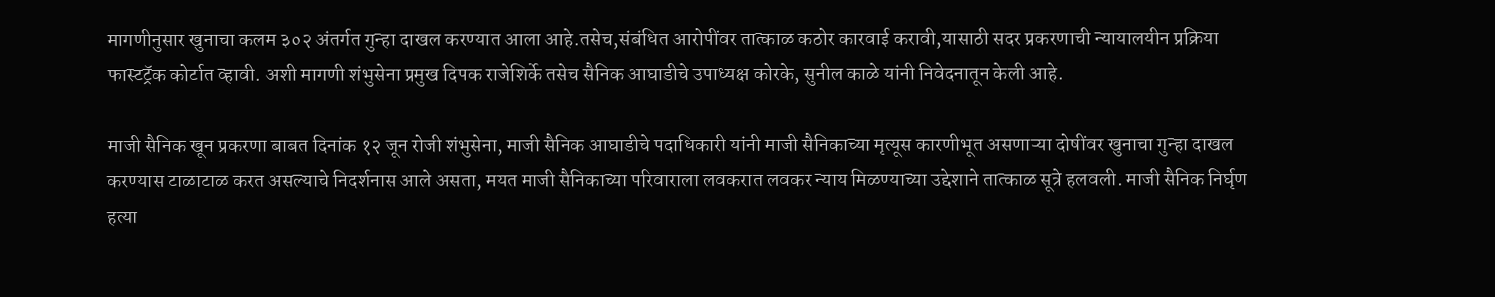मागणीनुसार खुनाचा कलम ३०२ अंतर्गत गुन्हा दाखल करण्यात आला आहे.तसेच,संबंधित आरोपींवर तात्काळ कठोर कारवाई करावी,यासाठी सदर प्रकरणाची न्यायालयीन प्रक्रिया फास्टट्रॅक कोर्टात व्हावी. अशी मागणी शंभुसेना प्रमुख दिपक राजेशिर्के तसेच सैनिक आघाडीचे उपाध्यक्ष कोरके, सुनील काळे यांनी निवेदनातून केली आहे.

माजी सैनिक खून प्रकरणा बाबत दिनांक १२ जून रोजी शंभुसेना, माजी सैनिक आघाडीचे पदाधिकारी यांनी माजी सैनिकाच्या मृत्यूस कारणीभूत असणाऱ्या दोषींवर खुनाचा गुन्हा दाखल करण्यास टाळाटाळ करत असल्याचे निदर्शनास आले असता, मयत माजी सैनिकाच्या परिवाराला लवकरात लवकर न्याय मिळण्याच्या उद्देशाने तात्काळ सूत्रे हलवली. माजी सैनिक निर्घृण हत्या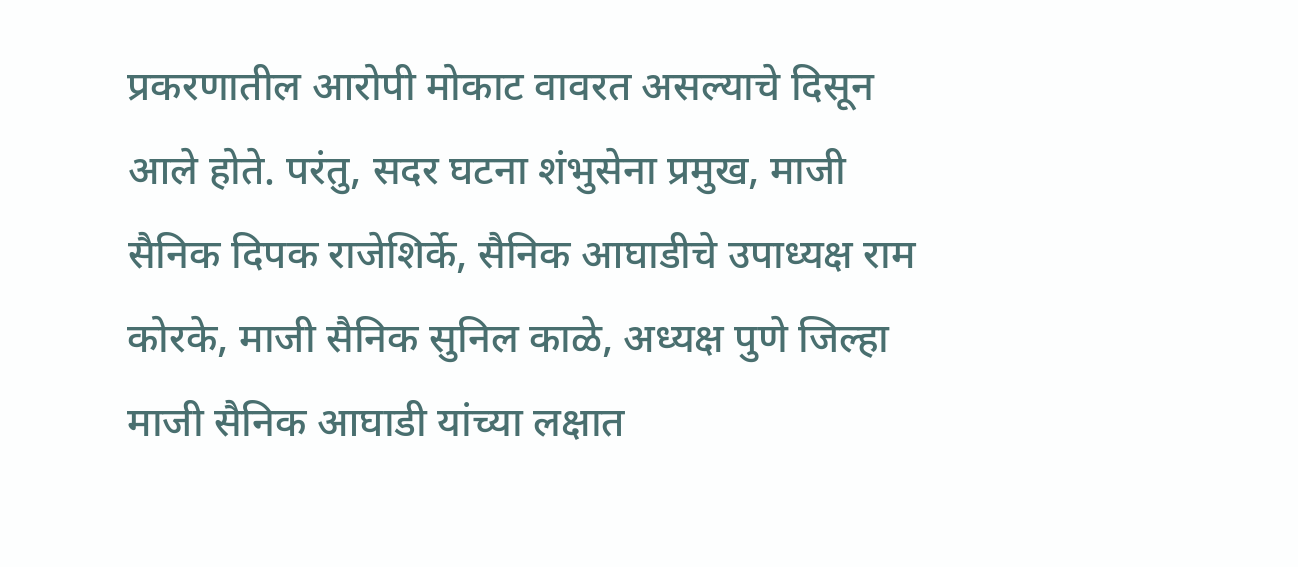प्रकरणातील आरोपी मोकाट वावरत असल्याचे दिसून आले होते. परंतु, सदर घटना शंभुसेना प्रमुख, माजी सैनिक दिपक राजेशिर्के, सैनिक आघाडीचे उपाध्यक्ष राम कोरके, माजी सैनिक सुनिल काळे, अध्यक्ष पुणे जिल्हा माजी सैनिक आघाडी यांच्या लक्षात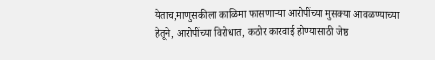येताच,माणुसकीला काळिमा फासणाऱ्या आरोपींच्या मुसक्या आवळण्याच्या हेतूने, आरोपींच्या विरोधात, कठोर कारवाई होण्यासाठी जेष्ठ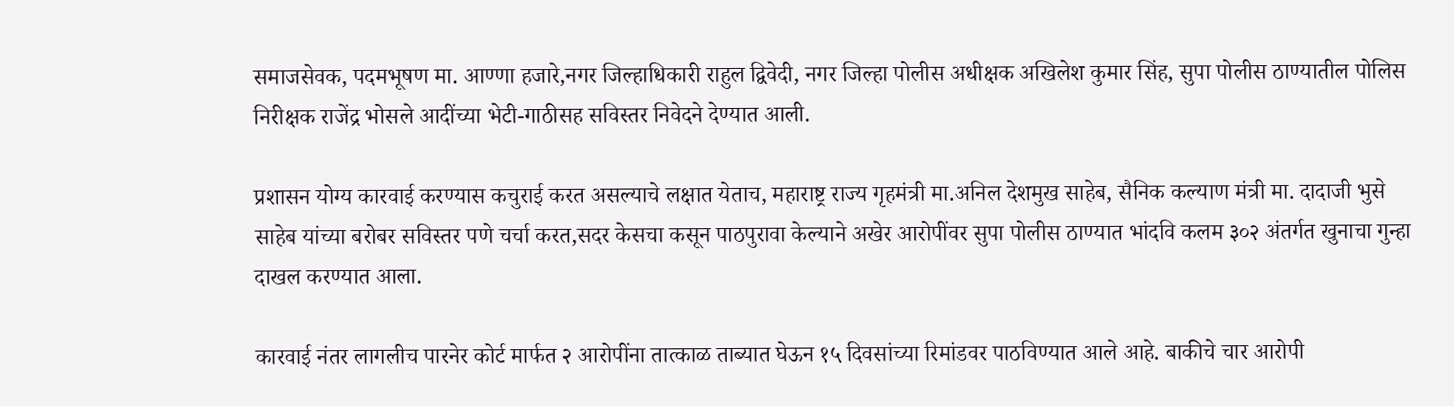समाजसेवक, पदमभूषण मा. आण्णा हजारे,नगर जिल्हाधिकारी राहुल द्विवेदी, नगर जिल्हा पोलीस अधीक्षक अखिलेश कुमार सिंह, सुपा पोलीस ठाण्यातील पोलिस निरीक्षक राजेंद्र भोसले आदींच्या भेटी-गाठीसह सविस्तर निवेदने देण्यात आली.

प्रशासन योग्य कारवाई करण्यास कचुराई करत असल्याचे लक्षात येताच, महाराष्ट्र राज्य गृहमंत्री मा.अनिल देशमुख साहेब, सैनिक कल्याण मंत्री मा. दादाजी भुसे साहेब यांच्या बरोबर सविस्तर पणे चर्चा करत,सदर केसचा कसून पाठपुरावा केल्याने अखेर आरोपींवर सुपा पोलीस ठाण्यात भांदवि कलम ३०२ अंतर्गत खुनाचा गुन्हा दाखल करण्यात आला.

कारवाई नंतर लागलीच पारनेर कोर्ट मार्फत २ आरोपींना तात्काळ ताब्यात घेऊन १५ दिवसांच्या रिमांडवर पाठविण्यात आले आहे. बाकीचे चार आरोपी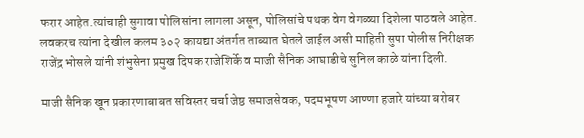फरार आहेत.त्यांचाही सुगावा पोलिसांना लागला असून, पोलिसांचे पथक वेग वेगळ्या दिशेला पाठवले आहेत. लवकरच त्यांना देखील कलम ३०२ कायद्या अंतर्गत ताब्यात घेतले जाईल असी माहिती सुपा पोलीस निरीक्षक राजेंद्र भोसले यांनी शंभुसेना प्रमुख दिपक राजेशिर्के व माजी सैनिक आघाडीचे सुनिल काळे यांना दिली.

माजी सैनिक खून प्रकारणाबाबत सविस्तर चर्चा जेष्ठ समाजसेवक, पदमभूषण आण्णा हजारे यांच्या बरोबर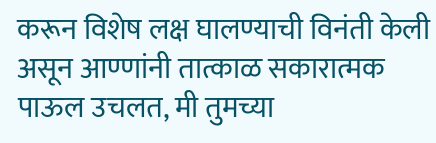करून विशेष लक्ष घालण्याची विनंती केली असून आण्णांनी तात्काळ सकारात्मक पाऊल उचलत, मी तुमच्या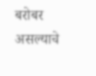बरोबर असल्याचे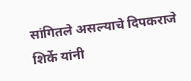सांगितले असल्याचे दिपकराजे शिर्के यांनी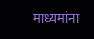माध्यमांना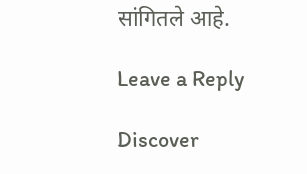सांगितले आहे.

Leave a Reply

Discover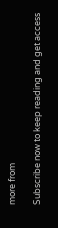more from

Subscribe now to keep reading and get access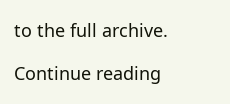to the full archive.

Continue reading